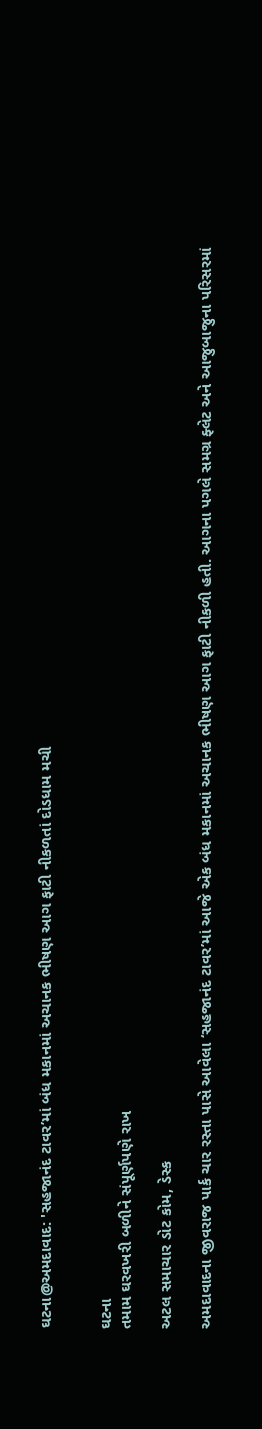ઘટના@અમદાવાદ: 'સહજાનંદ ટાવર’માં બંધ મકાનમાં અચાનક ભીષણ આગ ફાટી નીકળતાં દોડધામ મચી


ઘટના
તમામ ઘરવખરી બળીને સંપૂર્ણપણે રાખ

અટલ સમાચાર ડોટ કોમ, ડેસ્ક

અમદાવાદના જીવરાજ પાર્ક ચાર રસ્તા પાસે આવેલા ‘સહજાનંદ ટાવર’માં આજે એક બંધ મકાનમાં અચાનક ભીષણ આગ ફાટી નીકળી હતી. આગના પગલે સમગ્ર ફ્લેટ અને આજુબાજુના પરિસરમાં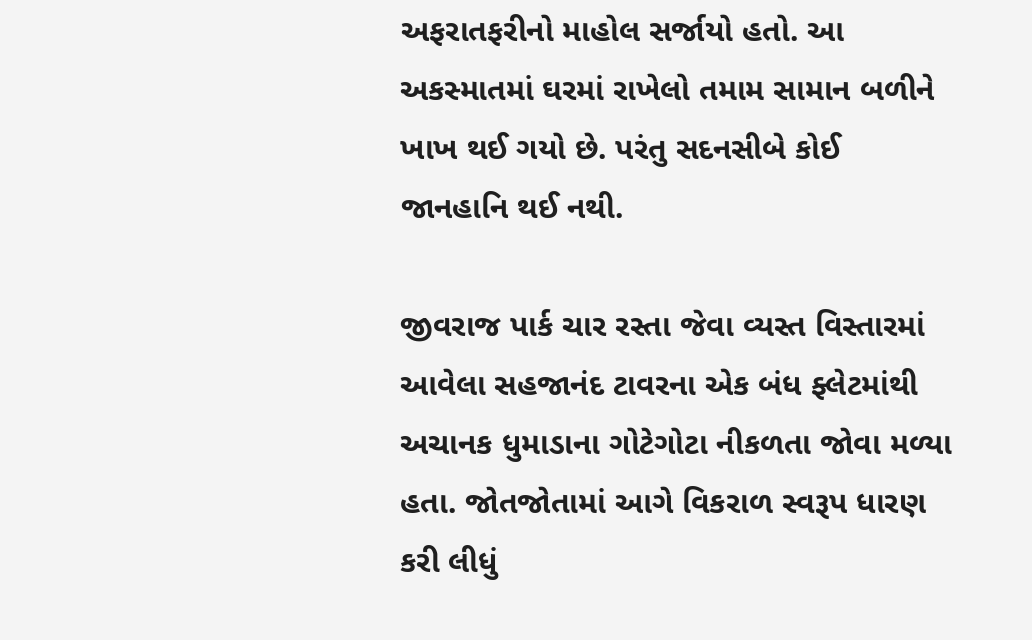અફરાતફરીનો માહોલ સર્જાયો હતો. આ અકસ્માતમાં ઘરમાં રાખેલો તમામ સામાન બળીને ખાખ થઈ ગયો છે. પરંતુ સદનસીબે કોઈ જાનહાનિ થઈ નથી.

જીવરાજ પાર્ક ચાર રસ્તા જેવા વ્યસ્ત વિસ્તારમાં આવેલા સહજાનંદ ટાવરના એક બંધ ફ્લેટમાંથી અચાનક ધુમાડાના ગોટેગોટા નીકળતા જોવા મળ્યા હતા. જોતજોતામાં આગે વિકરાળ સ્વરૂપ ધારણ કરી લીધું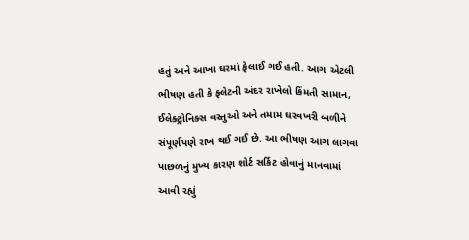હતું અને આખા ઘરમાં ફેલાઈ ગઈ હતી. આગ એટલી ભીષણ હતી કે ફ્લેટની અંદર રાખેલો કિંમતી સામાન, ઈલેક્ટ્રોનિક્સ વસ્તુઓ અને તમામ ઘરવખરી બળીને સંપૂર્ણપણે રાખ થઈ ગઈ છે. આ ભીષણ આગ લાગવા પાછળનું મુખ્ય કારણ શોર્ટ સર્કિટ હોવાનું માનવામાં આવી રહ્યું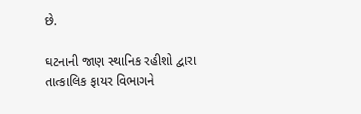છે.

ઘટનાની જાણ સ્થાનિક રહીશો દ્વારા તાત્કાલિક ફાયર વિભાગને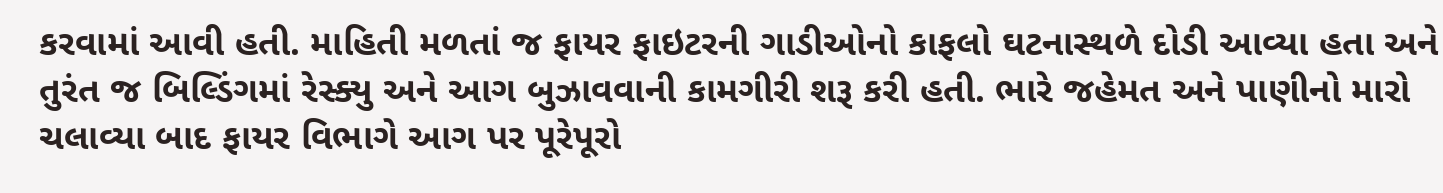કરવામાં આવી હતી. માહિતી મળતાં જ ફાયર ફાઇટરની ગાડીઓનો કાફલો ઘટનાસ્થળે દોડી આવ્યા હતા અને તુરંત જ બિલ્ડિંગમાં રેસ્ક્યુ અને આગ બુઝાવવાની કામગીરી શરૂ કરી હતી. ભારે જહેમત અને પાણીનો મારો ચલાવ્યા બાદ ફાયર વિભાગે આગ પર પૂરેપૂરો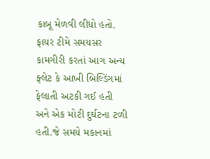કાબૂ મેળવી લીધો હતો. ફાયર ટીમે સમયસર કામગીરી કરતાં આગ અન્ય ફ્લેટ કે આખી બિલ્ડિંગમાં ફેલાતી અટકી ગઈ હતી અને એક મોટી દુર્ઘટના ટળી હતી.જે સમયે મકાનમાં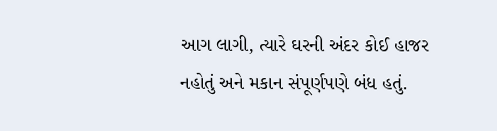આગ લાગી, ત્યારે ઘરની અંદર કોઈ હાજર નહોતું અને મકાન સંપૂર્ણપણે બંધ હતું.